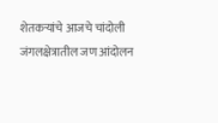शेतकऱ्यांचे आजचे चांदोली जंगलक्षेत्रातील जण आंदोलन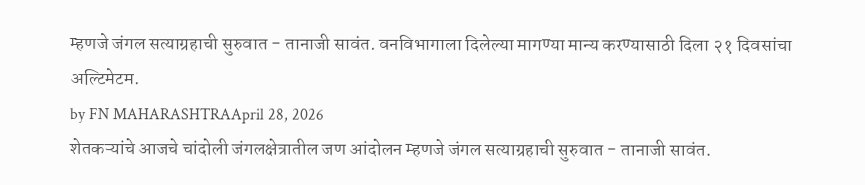म्हणजे जंगल सत्याग्रहाची सुरुवात - तानाजी सावंत. वनविभागाला दिलेल्या मागण्या मान्य करण्यासाठी दिला २१ दिवसांचा अल्टिमेटम.
by FN MAHARASHTRAApril 28, 2026
शेतकऱ्यांचे आजचे चांदोली जंगलक्षेत्रातील जण आंदोलन म्हणजे जंगल सत्याग्रहाची सुरुवात - तानाजी सावंत.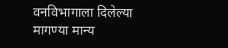वनविभागाला दिलेल्या मागण्या मान्य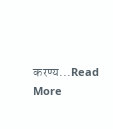करण्य...Read More